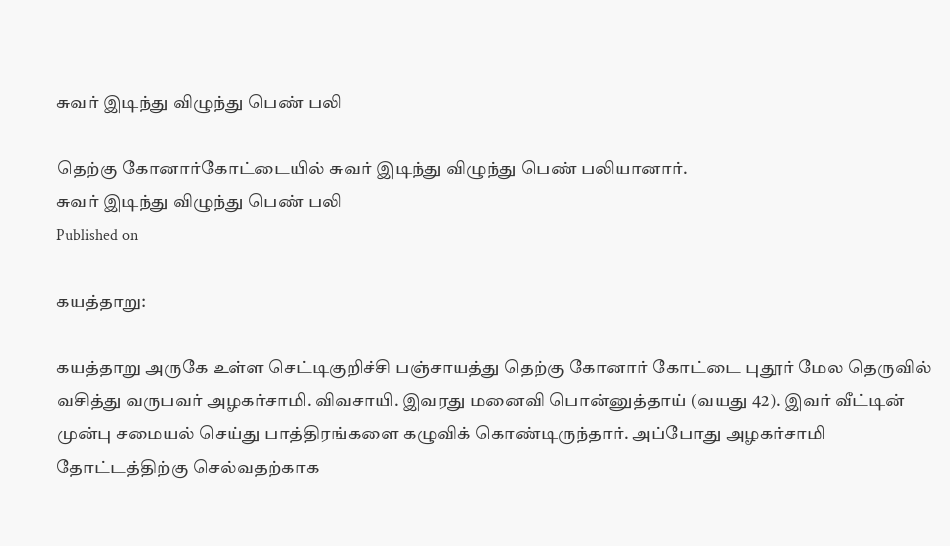சுவர் இடிந்து விழுந்து பெண் பலி

தெற்கு கோனார்கோட்டையில் சுவர் இடிந்து விழுந்து பெண் பலியானார்.
சுவர் இடிந்து விழுந்து பெண் பலி
Published on

கயத்தாறு:

கயத்தாறு அருகே உள்ள செட்டிகுறிச்சி பஞ்சாயத்து தெற்கு கோனார் கோட்டை புதூர் மேல தெருவில் வசித்து வருபவர் அழகர்சாமி. விவசாயி. இவரது மனைவி பொன்னுத்தாய் (வயது 42). இவர் வீட்டின் முன்பு சமையல் செய்து பாத்திரங்களை கழுவிக் கொண்டிருந்தார். அப்போது அழகர்சாமி தோட்டத்திற்கு செல்வதற்காக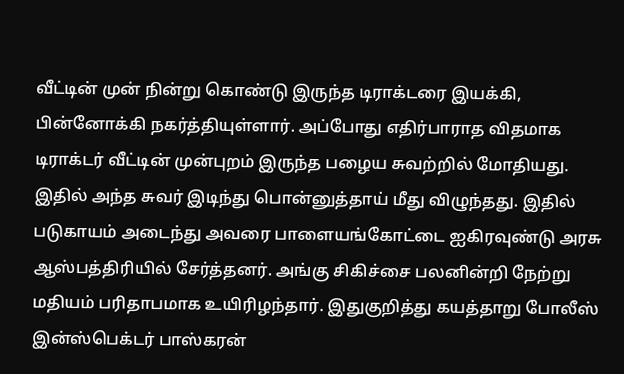வீட்டின் முன் நின்று கொண்டு இருந்த டிராக்டரை இயக்கி, பின்னோக்கி நகர்த்தியுள்ளார். அப்போது எதிர்பாராத விதமாக டிராக்டர் வீட்டின் முன்புறம் இருந்த பழைய சுவற்றில் மோதியது. இதில் அந்த சுவர் இடிந்து பொன்னுத்தாய் மீது விழுந்தது. இதில் படுகாயம் அடைந்து அவரை பாளையங்கோட்டை ஐகிரவுண்டு அரசு ஆஸ்பத்திரியில் சேர்த்தனர். அங்கு சிகிச்சை பலனின்றி நேற்று மதியம் பரிதாபமாக உயிரிழந்தார். இதுகுறித்து கயத்தாறு போலீஸ் இன்ஸ்பெக்டர் பாஸ்கரன்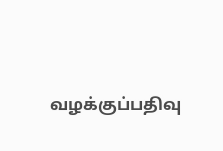வழக்குப்பதிவு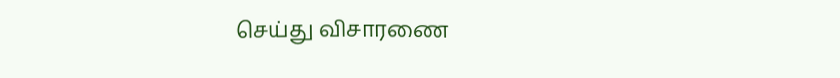செய்து விசாரணை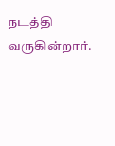நடத்தி வருகின்றார்.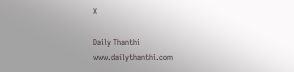X

Daily Thanthi
www.dailythanthi.com